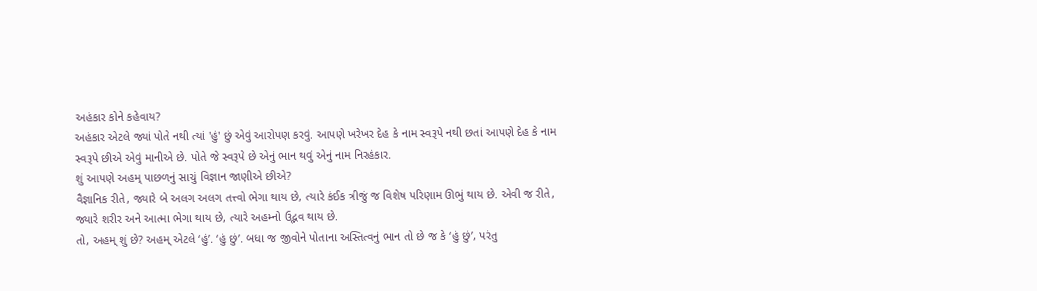અહંકાર કોને કહેવાય?
અહંકાર એટલે જ્યાં પોતે નથી ત્યાં 'હું' છું એવું આરોપણ કરવું. આપણે ખરેખર દેહ કે નામ સ્વરૂપે નથી છતાં આપણે દેહ કે નામ સ્વરૂપે છીએ એવું માનીએ છે. પોતે જે સ્વરૂપે છે એનું ભાન થવું એનું નામ નિરહંકાર.
શું આપણે અહમ્ પાછળનું સાચું વિજ્ઞાન જાણીએ છીએ?
વૈજ્ઞાનિક રીતે, જ્યારે બે અલગ અલગ તત્ત્વો ભેગા થાય છે, ત્યારે કંઈક ત્રીજું જ વિશેષ પરિણામ ઊભું થાય છે. એવી જ રીતે, જ્યારે શરીર અને આત્મા ભેગા થાય છે, ત્યારે અહમ્નો ઉદ્ભવ થાય છે.
તો, અહમ્ શું છે? અહમ્ એટલે ‘હું’. ‘હું છું’. બધા જ જીવોને પોતાના અસ્તિત્વનું ભાન તો છે જ કે ‘હું છું’, પરંતુ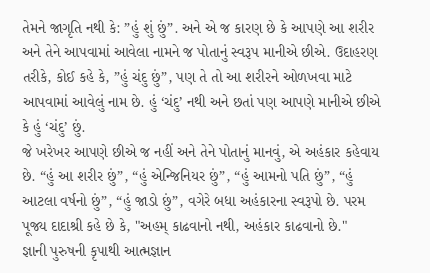તેમને જાગૃતિ નથી કે: ”હું શું છું”. અને એ જ કારણ છે કે આપણે આ શરીર અને તેને આપવામાં આવેલા નામને જ પોતાનું સ્વરૂપ માનીએ છીએ. ઉદાહરણ તરીકે, કોઈ કહે કે, ”હું ચંદુ છું”, પણ તે તો આ શરીરને ઓળખવા માટે આપવામાં આવેલું નામ છે. હું ‘ચંદુ’ નથી અને છતાં પણ આપણે માનીએ છીએ કે હું ‘ચંદુ’ છું.
જે ખરેખર આપણે છીએ જ નહીં અને તેને પોતાનું માનવું, એ અહંકાર કહેવાય છે. “હું આ શરીર છું”, “હું એન્જિનિયર છું”, “હું આમનો પતિ છું”, “હું આટલા વર્ષનો છું”, “હું જાડો છું”, વગેરે બધા અહંકારના સ્વરૂપો છે. પરમ પૂજ્ય દાદાશ્રી કહે છે કે, "અહમ્ કાઢવાનો નથી, અહંકાર કાઢવાનો છે."
જ્ઞાની પુરુષની કૃપાથી આત્મજ્ઞાન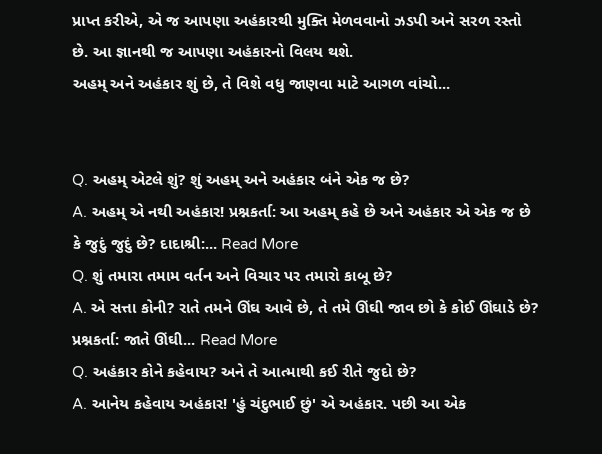પ્રાપ્ત કરીએ, એ જ આપણા અહંકારથી મુક્તિ મેળવવાનો ઝડપી અને સરળ રસ્તો છે. આ જ્ઞાનથી જ આપણા અહંકારનો વિલય થશે.
અહમ્ અને અહંકાર શું છે, તે વિશે વધુ જાણવા માટે આગળ વાંચો...


Q. અહમ્ એટલે શું? શું અહમ્ અને અહંકાર બંને એક જ છે?
A. અહમ્ એ નથી અહંકાર! પ્રશ્નકર્તા: આ અહમ્ કહે છે અને અહંકાર એ એક જ છે કે જુદું જુદું છે? દાદાશ્રી:... Read More
Q. શું તમારા તમામ વર્તન અને વિચાર પર તમારો કાબૂ છે?
A. એ સત્તા કોની? રાતે તમને ઊંઘ આવે છે, તે તમે ઊંઘી જાવ છો કે કોઈ ઊંઘાડે છે? પ્રશ્નકર્તા: જાતે ઊંઘી... Read More
Q. અહંકાર કોને કહેવાય? અને તે આત્માથી કઈ રીતે જુદો છે?
A. આનેય કહેવાય અહંકાર! 'હું ચંદુભાઈ છું' એ અહંકાર. પછી આ એક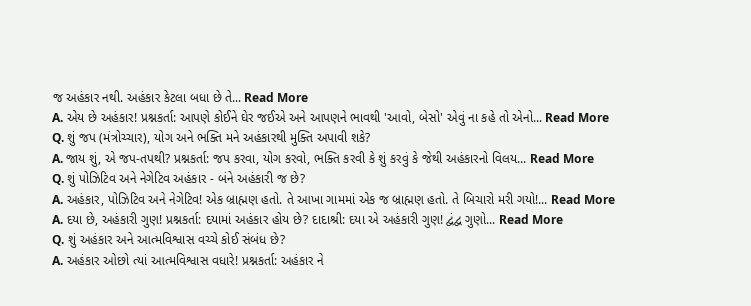જ અહંકાર નથી. અહંકાર કેટલા બધા છે તે... Read More
A. એય છે અહંકાર! પ્રશ્નકર્તા: આપણે કોઈને ઘેર જઈએ અને આપણને ભાવથી 'આવો, બેસો' એવું ના કહે તો એનો... Read More
Q. શું જપ (મંત્રોચ્ચાર), યોગ અને ભક્તિ મને અહંકારથી મુક્તિ અપાવી શકે?
A. જાય શું, એ જપ-તપથી? પ્રશ્નકર્તા: જપ કરવા, યોગ કરવો, ભક્તિ કરવી કે શું કરવું કે જેથી અહંકારનો વિલય... Read More
Q. શું પોઝિટિવ અને નેગેટિવ અહંકાર - બંને અહંકારી જ છે?
A. અહંકાર, પોઝિટિવ અને નેગેટિવ! એક બ્રાહ્મણ હતો. તે આખા ગામમાં એક જ બ્રાહ્મણ હતો. તે બિચારો મરી ગયો!... Read More
A. દયા છે, અહંકારી ગુણ! પ્રશ્નકર્તા: દયામાં અહંકાર હોય છે? દાદાશ્રી: દયા એ અહંકારી ગુણ! દ્વંદ્વ ગુણો... Read More
Q. શું અહંકાર અને આત્મવિશ્વાસ વચ્ચે કોઈ સંબંધ છે?
A. અહંકાર ઓછો ત્યાં આત્મવિશ્વાસ વધારે! પ્રશ્નકર્તા: અહંકાર ને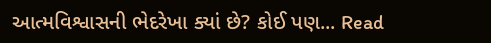આત્મવિશ્વાસની ભેદરેખા ક્યાં છે? કોઈ પણ... Read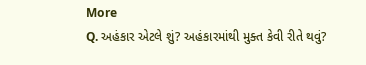More
Q. અહંકાર એટલે શું? અહંકારમાંથી મુક્ત કેવી રીતે થવું?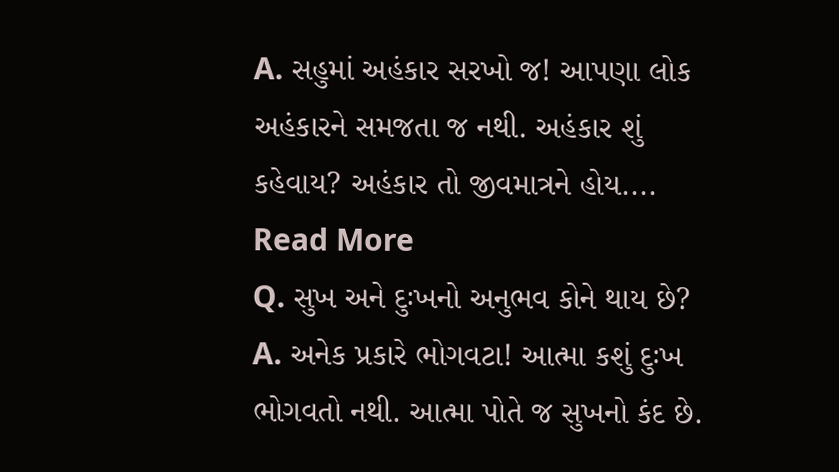A. સહુમાં અહંકાર સરખો જ! આપણા લોક અહંકારને સમજતા જ નથી. અહંકાર શું કહેવાય? અહંકાર તો જીવમાત્રને હોય.... Read More
Q. સુખ અને દુઃખનો અનુભવ કોને થાય છે?
A. અનેક પ્રકારે ભોગવટા! આત્મા કશું દુઃખ ભોગવતો નથી. આત્મા પોતે જ સુખનો કંદ છે.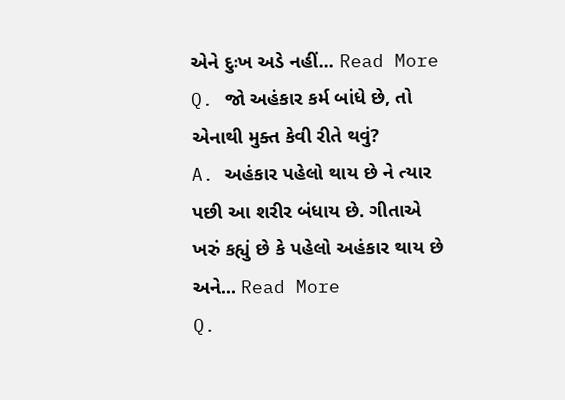એને દુઃખ અડે નહીં... Read More
Q. જો અહંકાર કર્મ બાંધે છે, તો એનાથી મુક્ત કેવી રીતે થવું?
A. અહંકાર પહેલો થાય છે ને ત્યાર પછી આ શરીર બંધાય છે. ગીતાએ ખરું કહ્યું છે કે પહેલો અહંકાર થાય છે અને... Read More
Q.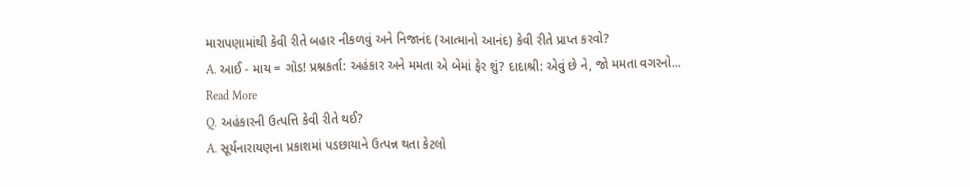મારાપણામાંથી કેવી રીતે બહાર નીકળવું અને નિજાનંદ (આત્માનો આનંદ) કેવી રીતે પ્રાપ્ત કરવો?
A. આઈ - માય = ગૉડ! પ્રશ્નકર્તા: અહંકાર અને મમતા એ બેમાં ફેર શું? દાદાશ્રી: એવું છે ને, જો મમતા વગરનો... Read More
Q. અહંકારની ઉત્પત્તિ કેવી રીતે થઈ?
A. સૂર્યનારાયણના પ્રકાશમાં પડછાયાને ઉત્પન્ન થતા કેટલો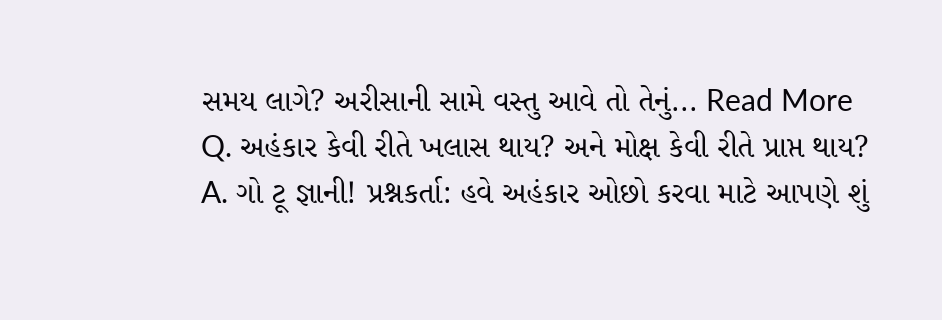સમય લાગે? અરીસાની સામે વસ્તુ આવે તો તેનું... Read More
Q. અહંકાર કેવી રીતે ખલાસ થાય? અને મોક્ષ કેવી રીતે પ્રાપ્ત થાય?
A. ગો ટૂ જ્ઞાની! પ્રશ્નકર્તા: હવે અહંકાર ઓછો કરવા માટે આપણે શું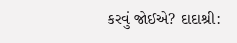કરવું જોઈએ? દાદાશ્રી: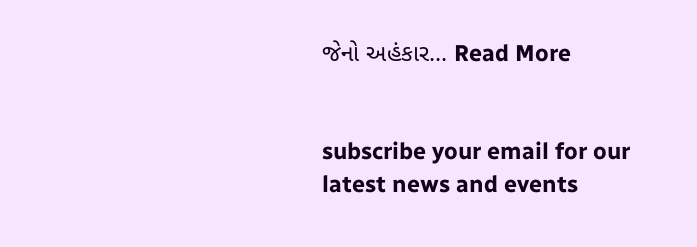જેનો અહંકાર... Read More


subscribe your email for our latest news and events